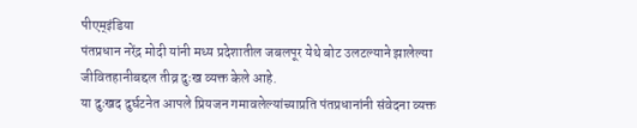पीएम्इंडिया
पंतप्रधान नरेंद्र मोदी यांनी मध्य प्रदेशातील जबलपूर येथे बोट उलटल्याने झालेल्या जीवितहानीबद्दल तीव्र दुःख व्यक्त केले आहे.
या दुःखद दुर्घटनेत आपले प्रियजन गमावलेल्यांच्याप्रति पंतप्रधानांनी संवेदना व्यक्त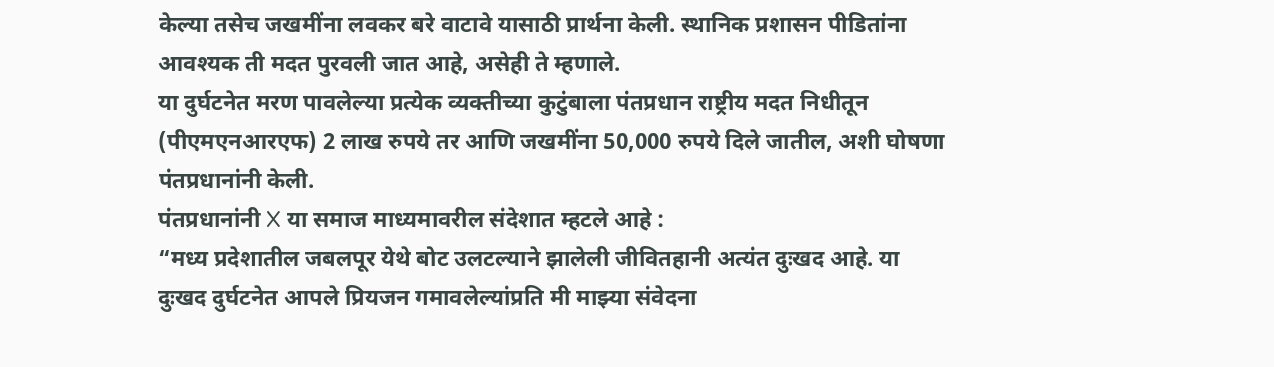केल्या तसेच जखमींना लवकर बरे वाटावे यासाठी प्रार्थना केली. स्थानिक प्रशासन पीडितांना आवश्यक ती मदत पुरवली जात आहे, असेही ते म्हणाले.
या दुर्घटनेत मरण पावलेल्या प्रत्येक व्यक्तीच्या कुटुंबाला पंतप्रधान राष्ट्रीय मदत निधीतून (पीएमएनआरएफ) 2 लाख रुपये तर आणि जखमींना 50,000 रुपये दिले जातील, अशी घोषणा पंतप्रधानांनी केली.
पंतप्रधानांनी X या समाज माध्यमावरील संदेशात म्हटले आहे :
“मध्य प्रदेशातील जबलपूर येथे बोट उलटल्याने झालेली जीवितहानी अत्यंत दुःखद आहे. या दुःखद दुर्घटनेत आपले प्रियजन गमावलेल्यांप्रति मी माझ्या संवेदना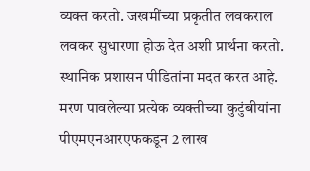व्यक्त करतो. जखमींच्या प्रकृतीत लवकराल लवकर सुधारणा होऊ देत अशी प्रार्थना करतो. स्थानिक प्रशासन पीडितांना मदत करत आहे.
मरण पावलेल्या प्रत्येक व्यक्तीच्या कुटुंबीयांना पीएमएनआरएफकडून 2 लाख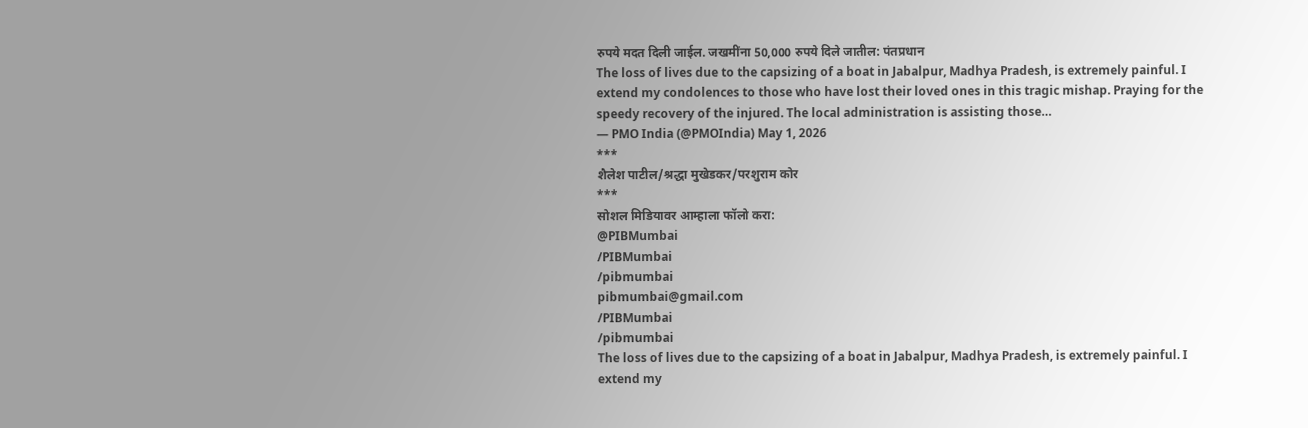रुपये मदत दिली जाईल. जखमींना 50,000 रुपये दिले जातील: पंतप्रधान
The loss of lives due to the capsizing of a boat in Jabalpur, Madhya Pradesh, is extremely painful. I extend my condolences to those who have lost their loved ones in this tragic mishap. Praying for the speedy recovery of the injured. The local administration is assisting those…
— PMO India (@PMOIndia) May 1, 2026
***
शैलेश पाटील/श्रद्धा मुखेडकर/परशुराम कोर
***
सोशल मिडियावर आम्हाला फॉलो करा:
@PIBMumbai
/PIBMumbai
/pibmumbai
pibmumbai@gmail.com
/PIBMumbai
/pibmumbai
The loss of lives due to the capsizing of a boat in Jabalpur, Madhya Pradesh, is extremely painful. I extend my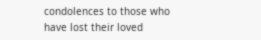condolences to those who have lost their loved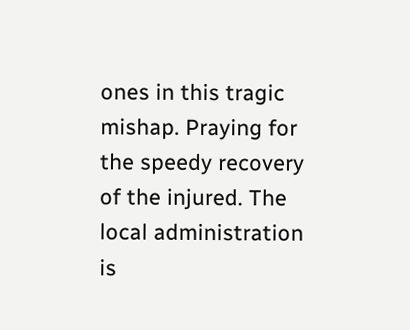ones in this tragic mishap. Praying for the speedy recovery of the injured. The local administration is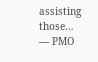assisting those…
— PMO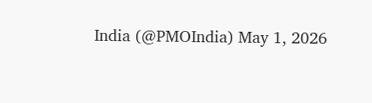India (@PMOIndia) May 1, 2026